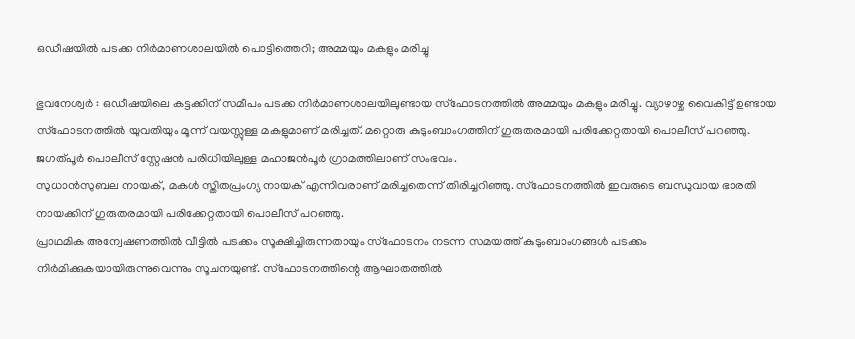ഒഡീഷയിൽ പടക്ക നിർമാണശാലയിൽ പൊട്ടിത്തെറി; അമ്മയും മകളും മരിച്ചു

ഭുവനേശ്വർ : ഒഡീഷയിലെ കട്ടക്കിന് സമീപം പടക്ക നിർമാണശാലയിലുണ്ടായ സ്ഫോടനത്തിൽ അമ്മയും മകളും മരിച്ചു. വ്യാഴാഴ്ച വൈകിട്ട് ഉണ്ടായ സ്ഫോടനത്തിൽ യുവതിയും മൂന്ന് വയസ്സുള്ള മകളുമാണ് മരിച്ചത്. മറ്റൊരു കുടുംബാംഗത്തിന് ഗുരുതരമായി പരിക്കേറ്റതായി പൊലീസ് പറഞ്ഞു. ജഗത്പൂർ പൊലീസ് സ്റ്റേഷൻ പരിധിയിലുള്ള മഹാജൻപൂർ ഗ്രാമത്തിലാണ് സംഭവം.
സുധാൻസുബല നായക്, മകൾ സ്തിതപ്രംഗ്യ നായക് എന്നിവരാണ് മരിച്ചതെന്ന് തിരിച്ചറിഞ്ഞു. സ്ഫോടനത്തിൽ ഇവരുടെ ബന്ധുവായ ഭാരതി നായക്കിന് ഗുരുതരമായി പരിക്കേറ്റതായി പൊലീസ് പറഞ്ഞു.
പ്രാഥമിക അന്വേഷണത്തിൽ വീട്ടിൽ പടക്കം സൂക്ഷിച്ചിരുന്നതായും സ്ഫോടനം നടന്ന സമയത്ത് കുടുംബാംഗങ്ങൾ പടക്കം നിർമിക്കുകയായിരുന്നുവെന്നും സൂചനയുണ്ട്. സ്ഫോടനത്തിന്റെ ആഘാതത്തിൽ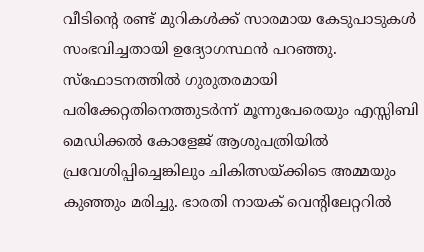വീടിന്റെ രണ്ട് മുറികൾക്ക് സാരമായ കേടുപാടുകൾ സംഭവിച്ചതായി ഉദ്യോഗസ്ഥൻ പറഞ്ഞു.
സ്ഫോടനത്തിൽ ഗുരുതരമായി പരിക്കേറ്റതിനെത്തുടർന്ന് മൂന്നുപേരെയും എസ്സിബി മെഡിക്കൽ കോളേജ് ആശുപത്രിയിൽ പ്രവേശിപ്പിച്ചെങ്കിലും ചികിത്സയ്ക്കിടെ അമ്മയും കുഞ്ഞും മരിച്ചു. ഭാരതി നായക് വെന്റിലേറ്ററിൽ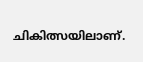ചികിത്സയിലാണ്.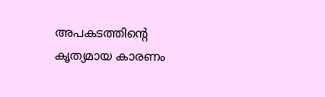അപകടത്തിന്റെ കൃത്യമായ കാരണം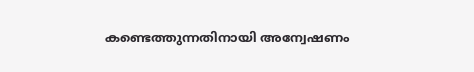കണ്ടെത്തുന്നതിനായി അന്വേഷണം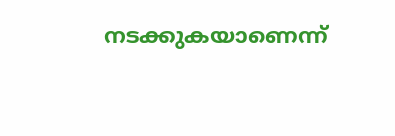നടക്കുകയാണെന്ന്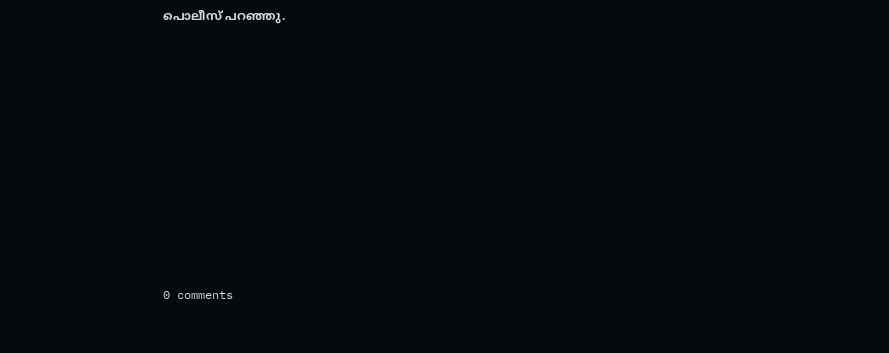പൊലീസ് പറഞ്ഞു.










0 comments